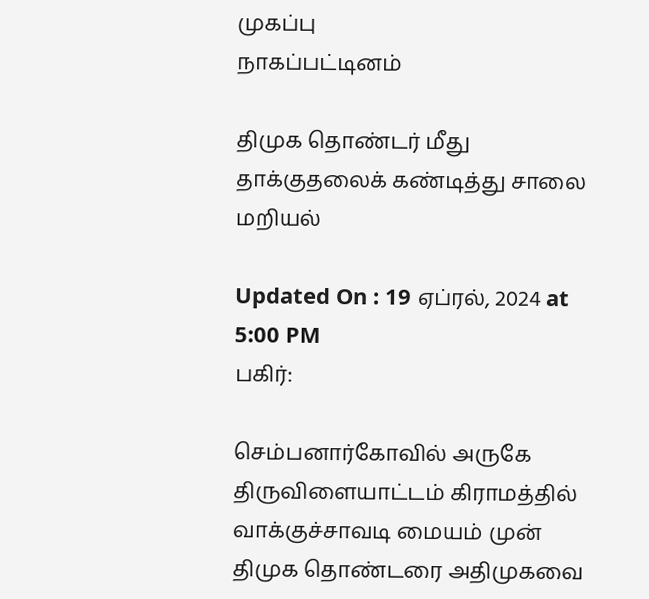முகப்பு
நாகப்பட்டினம்

திமுக தொண்டர் மீது தாக்குதலைக் கண்டித்து சாலை மறியல்

Updated On : 19 ஏப்ரல், 2024 at 5:00 PM
பகிர்:

செம்பனார்கோவில் அருகே திருவிளையாட்டம் கிராமத்தில் வாக்குச்சாவடி மையம் முன் திமுக தொண்டரை அதிமுகவை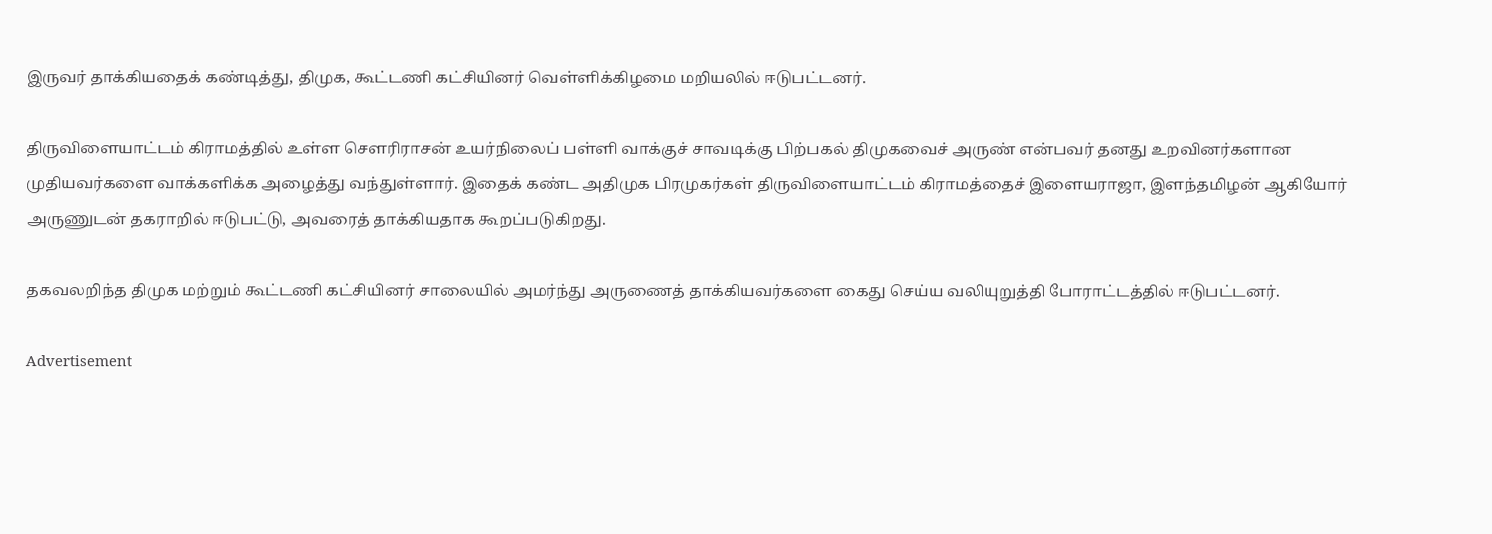இருவர் தாக்கியதைக் கண்டித்து, திமுக, கூட்டணி கட்சியினர் வெள்ளிக்கிழமை மறியலில் ஈடுபட்டனர்.

திருவிளையாட்டம் கிராமத்தில் உள்ள சௌரிராசன் உயர்நிலைப் பள்ளி வாக்குச் சாவடிக்கு பிற்பகல் திமுகவைச் அருண் என்பவர் தனது உறவினர்களான முதியவர்களை வாக்களிக்க அழைத்து வந்துள்ளார். இதைக் கண்ட அதிமுக பிரமுகர்கள் திருவிளையாட்டம் கிராமத்தைச் இளையராஜா, இளந்தமிழன் ஆகியோர் அருணுடன் தகராறில் ஈடுபட்டு, அவரைத் தாக்கியதாக கூறப்படுகிறது.

தகவலறிந்த திமுக மற்றும் கூட்டணி கட்சியினர் சாலையில் அமர்ந்து அருணைத் தாக்கியவர்களை கைது செய்ய வலியுறுத்தி போராட்டத்தில் ஈடுபட்டனர்.

Advertisement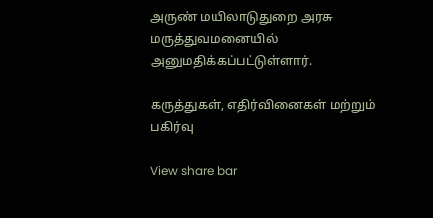அருண் மயிலாடுதுறை அரசு மருத்துவமனையில் அனுமதிக்கப்பட்டுள்ளார்.

கருத்துகள், எதிர்வினைகள் மற்றும் பகிர்வு

View share bar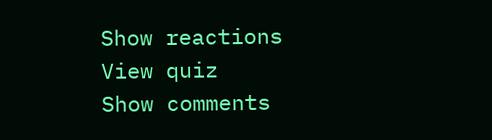Show reactions
View quiz
Show comments